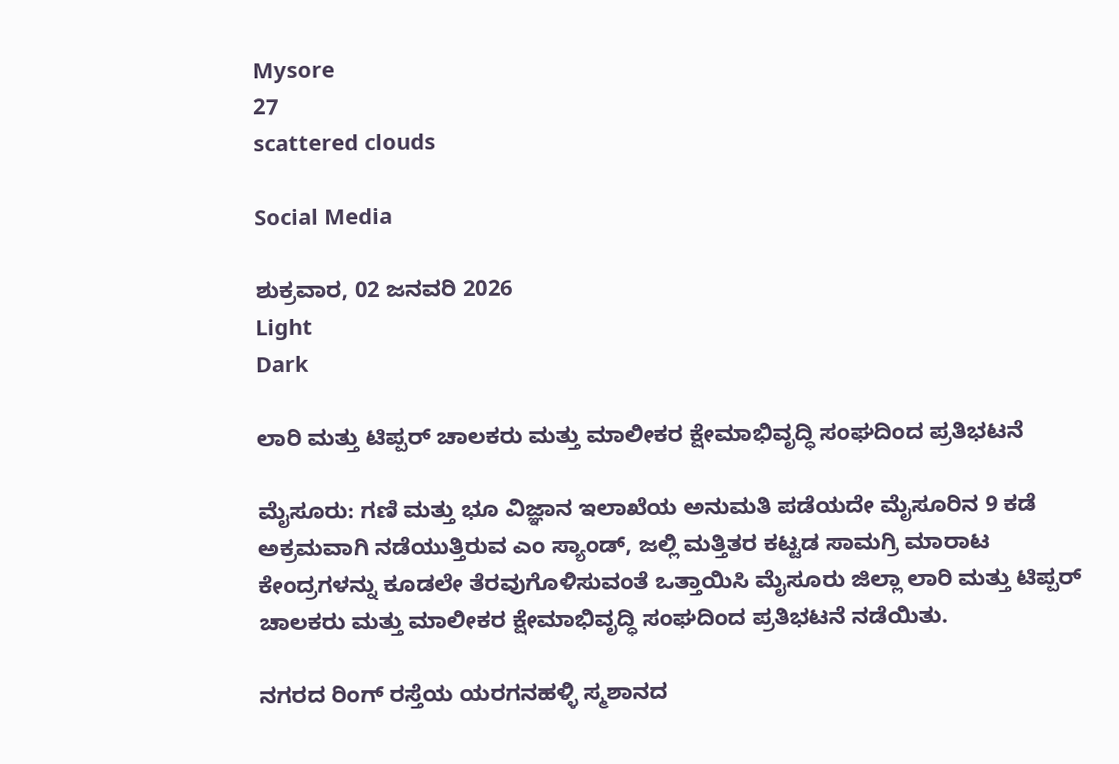Mysore
27
scattered clouds

Social Media

ಶುಕ್ರವಾರ, 02 ಜನವರಿ 2026
Light
Dark

ಲಾರಿ ಮತ್ತು ಟಿಪ್ಪರ್ ಚಾಲಕರು ಮತ್ತು ಮಾಲೀಕರ ಕ್ಷೇಮಾಭಿವೃದ್ಧಿ ಸಂಘದಿಂದ ಪ್ರತಿಭಟನೆ

ಮೈಸೂರು: ಗಣಿ ಮತ್ತು ಭೂ ವಿಜ್ಞಾನ ಇಲಾಖೆಯ ಅನುಮತಿ ಪಡೆಯದೇ ಮೈಸೂರಿನ 9 ಕಡೆ ಅಕ್ರಮವಾಗಿ ನಡೆಯುತ್ತಿರುವ ಎಂ ಸ್ಯಾಂಡ್, ಜಲ್ಲಿ ಮತ್ತಿತರ ಕಟ್ಟಡ ಸಾಮಗ್ರಿ ಮಾರಾಟ ಕೇಂದ್ರಗಳನ್ನು ಕೂಡಲೇ ತೆರವುಗೊಳಿಸುವಂತೆ ಒತ್ತಾಯಿಸಿ ಮೈಸೂರು ಜಿಲ್ಲಾ ಲಾರಿ ಮತ್ತು ಟಿಪ್ಪರ್ ಚಾಲಕರು ಮತ್ತು ಮಾಲೀಕರ ಕ್ಷೇಮಾಭಿವೃದ್ಧಿ ಸಂಘದಿಂದ ಪ್ರತಿಭಟನೆ ನಡೆಯಿತು.

ನಗರದ ರಿಂಗ್ ರಸ್ತೆಯ ಯರಗನಹಳ್ಳಿ ಸ್ಮಶಾನದ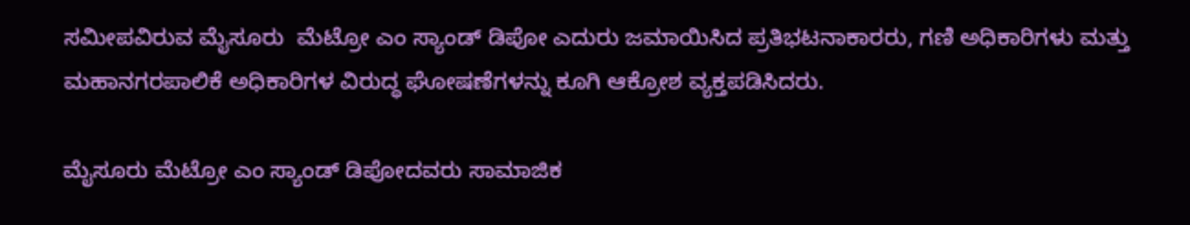ಸಮೀಪವಿರುವ ಮೈಸೂರು  ಮೆಟ್ರೋ ಎಂ ಸ್ಯಾಂಡ್ ಡಿಪೋ ಎದುರು ಜಮಾಯಿಸಿದ ಪ್ರತಿಭಟನಾಕಾರರು, ಗಣಿ ಅಧಿಕಾರಿಗಳು ಮತ್ತು ಮಹಾನಗರಪಾಲಿಕೆ ಅಧಿಕಾರಿಗಳ ವಿರುದ್ಧ ಘೋಷಣೆಗಳನ್ನು ಕೂಗಿ ಆಕ್ರೋಶ ವ್ಯಕ್ತಪಡಿಸಿದರು.

ಮೈಸೂರು ಮೆಟ್ರೋ ಎಂ ಸ್ಯಾಂಡ್ ಡಿಪೋದವರು ಸಾಮಾಜಿಕ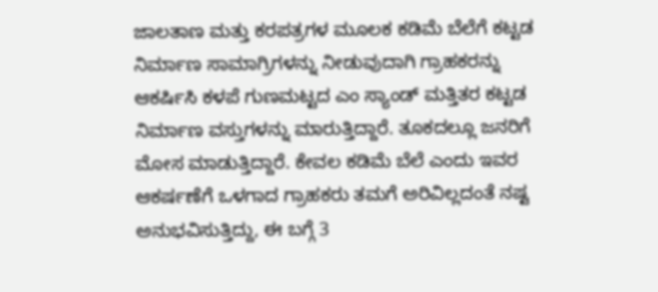ಜಾಲತಾಣ ಮತ್ತು ಕರಪತ್ರಗಳ ಮೂಲಕ ಕಡಿಮೆ ಬೆಲೆಗೆ ಕಟ್ಟಡ ನಿರ್ಮಾಣ ಸಾಮಾಗ್ರಿಗಳನ್ನು ನೀಡುವುದಾಗಿ ಗ್ರಾಹಕರನ್ನು ಆಕರ್ಷಿಸಿ ಕಳಪೆ ಗುಣಮಟ್ಟದ ಎಂ ಸ್ಯಾಂಡ್ ಮತ್ತಿತರ ಕಟ್ಟಡ ನಿರ್ಮಾಣ ವಸ್ತುಗಳನ್ನು ಮಾರುತ್ತಿದ್ದಾರೆ. ತೂಕದಲ್ಲೂ ಜನರಿಗೆ ಮೋಸ ಮಾಡುತ್ತಿದ್ದಾರೆ. ಕೇವಲ ಕಡಿಮೆ ಬೆಲೆ ಎಂದು ಇವರ ಆಕರ್ಷಣೆಗೆ ಒಳಗಾದ ಗ್ರಾಹಕರು ತಮಗೆ ಅರಿವಿಲ್ಲದಂತೆ ನಷ್ಟ ಅನುಭವಿಸುತ್ತಿದ್ದು, ಈ ಬಗ್ಗೆ 3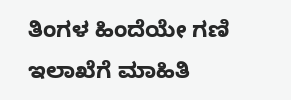ತಿಂಗಳ ಹಿಂದೆಯೇ ಗಣಿ ಇಲಾಖೆಗೆ ಮಾಹಿತಿ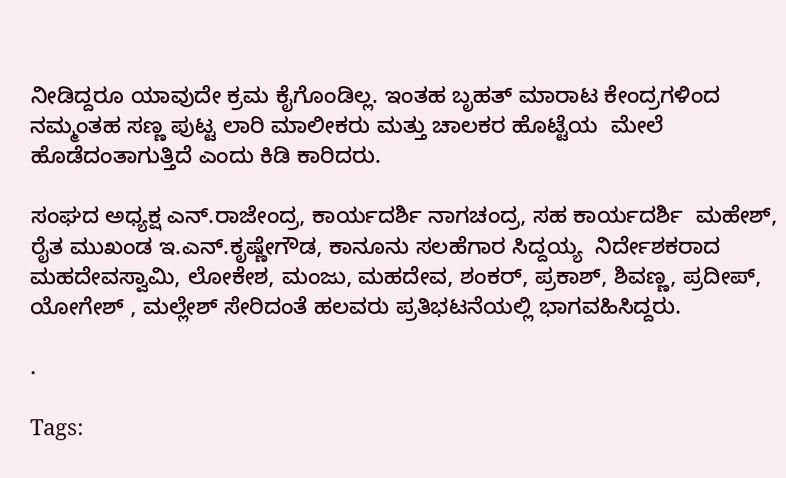ನೀಡಿದ್ದರೂ ಯಾವುದೇ ಕ್ರಮ ಕೈಗೊಂಡಿಲ್ಲ. ಇಂತಹ ಬೃಹತ್ ಮಾರಾಟ ಕೇಂದ್ರಗಳಿಂದ ನಮ್ಮಂತಹ ಸಣ್ಣ ಪುಟ್ಟ ಲಾರಿ ಮಾಲೀಕರು ಮತ್ತು ಚಾಲಕರ ಹೊಟ್ಟೆಯ  ಮೇಲೆ ಹೊಡೆದಂತಾಗುತ್ತಿದೆ ಎಂದು ಕಿಡಿ ಕಾರಿದರು.

ಸಂಘದ ಅಧ್ಯಕ್ಷ ಎನ್.ರಾಜೇಂದ್ರ, ಕಾರ್ಯದರ್ಶಿ ನಾಗಚಂದ್ರ, ಸಹ ಕಾರ್ಯದರ್ಶಿ  ಮಹೇಶ್, ರೈತ ಮುಖಂಡ ಇ.ಎನ್.ಕೃಷ್ಣೇಗೌಡ, ಕಾನೂನು ಸಲಹೆಗಾರ ಸಿದ್ದಯ್ಯ  ನಿರ್ದೇಶಕರಾದ ಮಹದೇವಸ್ವಾಮಿ, ಲೋಕೇಶ, ಮಂಜು, ಮಹದೇವ, ಶಂಕರ್, ಪ್ರಕಾಶ್, ಶಿವಣ್ಣ, ಪ್ರದೀಪ್, ಯೋಗೇಶ್‌ , ಮಲ್ಲೇಶ್ ಸೇರಿದಂತೆ ಹಲವರು ಪ್ರತಿಭಟನೆಯಲ್ಲಿ ಭಾಗವಹಿಸಿದ್ದರು.

.

Tags: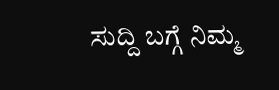ಸುದ್ದಿ ಬಗ್ಗೆ ನಿಮ್ಮ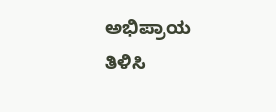ಅಭಿಪ್ರಾಯ ತಿಳಿಸಿ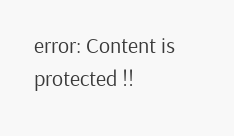error: Content is protected !!